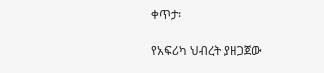ቀጥታ፡

የአፍሪካ ህብረት ያዘጋጀው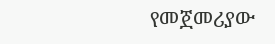የመጀመሪያው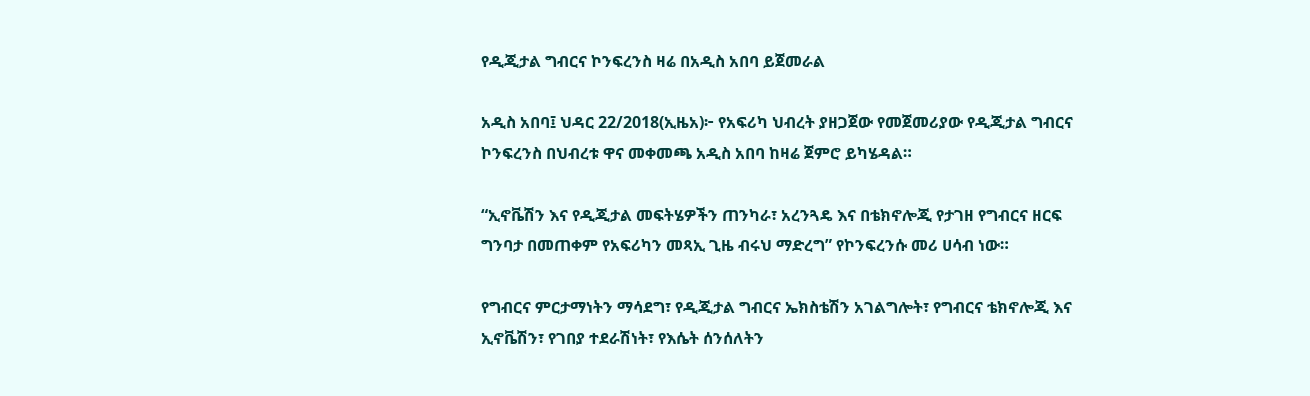የዲጂታል ግብርና ኮንፍረንስ ዛሬ በአዲስ አበባ ይጀመራል

አዲስ አበባ፤ ህዳር 22/2018(ኢዜአ)፦ የአፍሪካ ህብረት ያዘጋጀው የመጀመሪያው የዲጂታል ግብርና ኮንፍረንስ በህብረቱ ዋና መቀመጫ አዲስ አበባ ከዛሬ ጀምሮ ይካሄዳል።

“ኢኖቬሽን እና የዲጂታል መፍትሄዎችን ጠንካራ፣ አረንጓዴ እና በቴክኖሎጂ የታገዘ የግብርና ዘርፍ ግንባታ በመጠቀም የአፍሪካን መጻኢ ጊዜ ብሩህ ማድረግ” የኮንፍረንሱ መሪ ሀሳብ ነው።

የግብርና ምርታማነትን ማሳደግ፣ የዲጂታል ግብርና ኤክስቴሽን አገልግሎት፣ የግብርና ቴክኖሎጂ እና ኢኖቬሽን፣ የገበያ ተደራሽነት፣ የእሴት ሰንሰለትን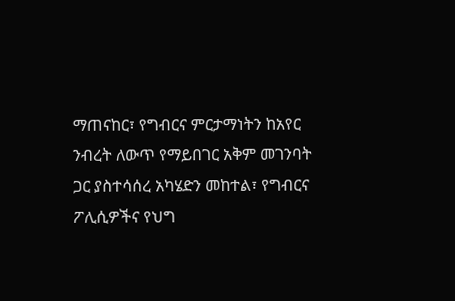ማጠናከር፣ የግብርና ምርታማነትን ከአየር ንብረት ለውጥ የማይበገር አቅም መገንባት ጋር ያስተሳሰረ አካሄድን መከተል፣ የግብርና ፖሊሲዎችና የህግ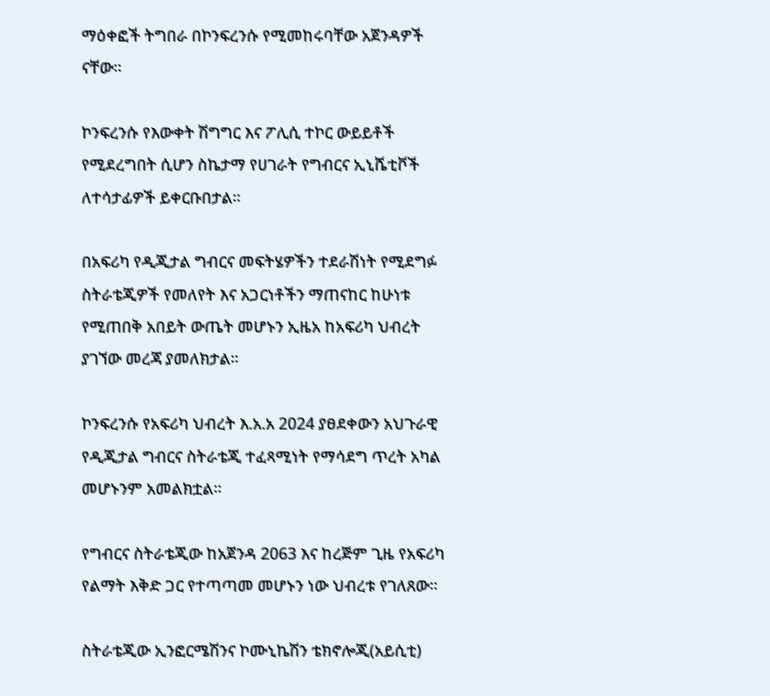ማዕቀፎች ትግበራ በኮንፍረንሱ የሚመከሩባቸው አጀንዳዎች ናቸው።

ኮንፍረንሱ የእውቀት ሽግግር እና ፖሊሲ ተኮር ውይይቶች የሚደረግበት ሲሆን ስኬታማ የሀገራት የግብርና ኢኒሼቲቮች ለተሳታፊዎች ይቀርቡበታል።

በአፍሪካ የዲጂታል ግብርና መፍትሄዎችን ተደራሽነት የሚደግፉ ስትራቴጂዎች የመለየት እና አጋርነቶችን ማጠናከር ከሁነቱ የሚጠበቅ አበይት ውጤት መሆኑን ኢዜአ ከአፍሪካ ህብረት ያገኘው መረጃ ያመለክታል።

ኮንፍረንሱ የአፍሪካ ህብረት እ.አ.አ 2024 ያፀደቀውን አህጉራዊ የዲጂታል ግብርና ስትራቴጂ ተፈጻሚነት የማሳደግ ጥረት አካል መሆኑንም አመልክቷል።

የግብርና ስትራቴጂው ከአጀንዳ 2063 እና ከረጅም ጊዜ የአፍሪካ የልማት እቅድ ጋር የተጣጣመ መሆኑን ነው ህብረቱ የገለጸው።

ስትራቴጂው ኢንፎርሜሽንና ኮሙኒኬሽን ቴክኖሎጂ(አይሲቲ)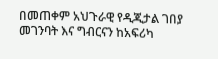በመጠቀም አህጉራዊ የዲጂታል ገበያ መገንባት እና ግብርናን ከአፍሪካ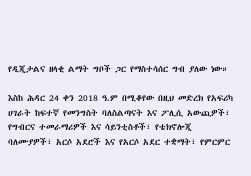የዲጂታልና ዘላቂ ልማት ግቦች ጋር የማስተሳሰር ግብ ያለው ነው።

እስከ ሕዳር 24 ቀን 2018 ዓ.ም በሚቆየው በዚህ መድረክ የአፍሪካ ሀገራት ከፍተኛ የመንግስት ባለስልጣናት እና ፖሊሲ አውጪዎች፣ የግብርና ተመራማሪዎች እና ሳይንቲስቶች፣ የቴክኖሎጂ ባለሙያዎች፣ አርሶ አደሮች እና የአርሶ አደር ተቋማት፣ የምርምር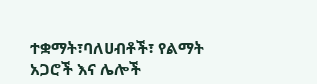ተቋማት፣ባለሀብቶች፣ የልማት አጋሮች እና ሌሎች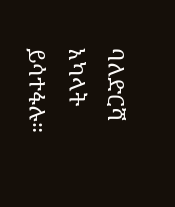ባለድርሻ አካላት ይሳተፋሉ።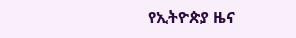የኢትዮጵያ ዜና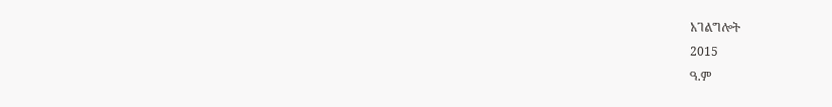አገልግሎት
2015
ዓ.ም